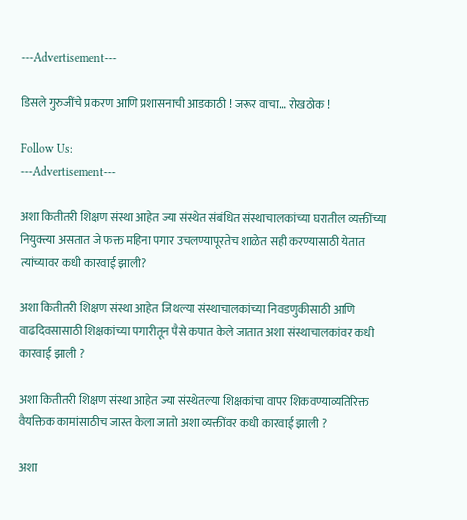---Advertisement---

डिसले गुरुजींचे प्रकरण आणि प्रशासनाची आडकाठी ! जरूर वाचा… रोखठोक !

Follow Us:
---Advertisement---

अशा कितीतरी शिक्षण संस्था आहेत ज्या संस्थेत संबंधित संस्थाचालकांच्या घरातील व्यक्तींच्या नियुक्त्या असतात जे फक्त महिना पगार उचलण्यापूरतेच शाळेत सही करण्यासाठी येतात त्यांच्यावर कधी कारवाई झाली?

अशा कितीतरी शिक्षण संस्था आहेत जिथल्या संस्थाचालकांच्या निवडणुकीसाठी आणि वाढदिवसासाठी शिक्षकांच्या पगारीतून पैसे कपात केले जातात अशा संस्थाचालकांवर कधी कारवाई झाली ?

अशा कितीतरी शिक्षण संस्था आहेत ज्या संस्थेतल्या शिक्षकांचा वापर शिकवण्याव्यतिरिक्त वैयक्तिक कामांसाठीच जास्त केला जातो अशा व्यक्तींवर कधी कारवाई झाली ?

अशा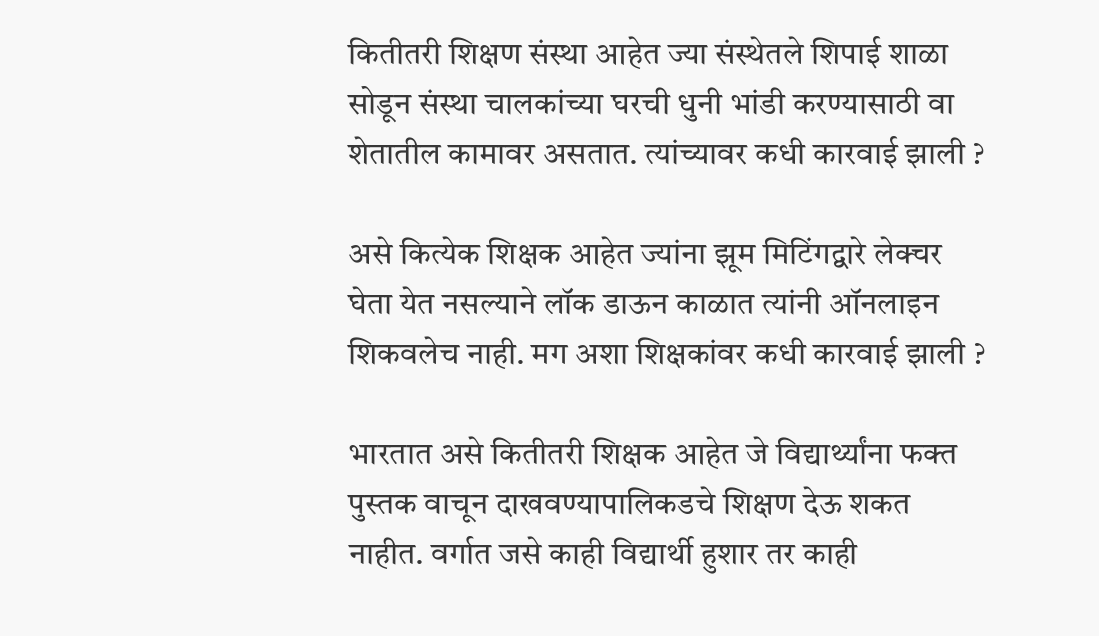कितीतरी शिक्षण संस्था आहेत ज्या संस्थेतले शिपाई शाळा सोडून संस्था चालकांच्या घरची धुनी भांडी करण्यासाठी वा शेतातील कामावर असतात. त्यांच्यावर कधी कारवाई झाली ?

असे कित्येक शिक्षक आहेत ज्यांना झूम मिटिंगद्वारे लेक्चर घेता येत नसल्याने लॉक डाऊन काळात त्यांनी ऑनलाइन शिकवलेच नाही. मग अशा शिक्षकांवर कधी कारवाई झाली ?

भारतात असे कितीतरी शिक्षक आहेत जे विद्यार्थ्यांना फक्त पुस्तक वाचून दाखवण्यापालिकडचे शिक्षण देऊ शकत नाहीत. वर्गात जसे काही विद्यार्थी हुशार तर काही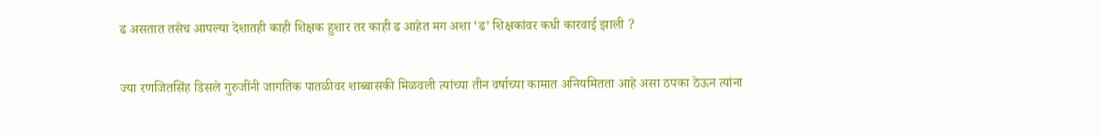ढ असतात तसेच आपल्या देशातही काही शिक्षक हुशार तर काही ढ आहेत मग अशा ‘ढ’ शिक्षकांवर कधी कारवाई झाली ?

ज्या रणजितसिंह डिसले गुरुजींनी जागतिक पातळीवर शाब्बासकी मिळवली त्यांच्या तीन वर्षाच्या कामात अनियमितता आहे असा ठपका ठेऊन त्यांना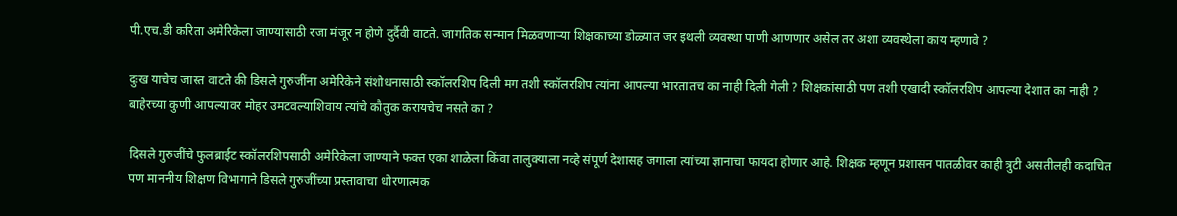पी.एच.डी करिता अमेरिकेला जाण्यासाठी रजा मंजूर न होणे दुर्दैवी वाटते. जागतिक सन्मान मिळवणाऱ्या शिक्षकाच्या डोळ्यात जर इथली व्यवस्था पाणी आणणार असेल तर अशा व्यवस्थेला काय म्हणावे ?

दुःख याचेच जास्त वाटते की डिसले गुरुजींना अमेरिकेने संशोधनासाठी स्कॉलरशिप दिली मग तशी स्कॉलरशिप त्यांना आपल्या भारतातच का नाही दिली गेली ? शिक्षकांसाठी पण तशी एखादी स्कॉलरशिप आपल्या देशात का नाही ? बाहेरच्या कुणी आपल्यावर मोहर उमटवल्याशिवाय त्यांचे कौतुक करायचेच नसते का ?

दिसले गुरुजींचे फुलब्राईट स्कॉलरशिपसाठी अमेरिकेला जाण्याने फक्त एका शाळेला किंवा तालुक्याला नव्हे संपूर्ण देशासह जगाला त्यांच्या ज्ञानाचा फायदा होणार आहे. शिक्षक म्हणून प्रशासन पातळीवर काही त्रुटी असतीलही कदाचित पण माननीय शिक्षण विभागाने डिसले गुरुजींच्या प्रस्तावाचा धोरणात्मक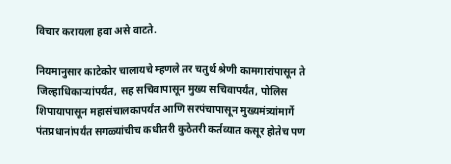विचार करायला हवा असे वाटते.

नियमानुसार काटेकोर चालायचे म्हणले तर चतुर्थ श्रेणी कामगारांपासून ते जिल्हाधिकाऱ्यांपर्यंत, सह सचिवापासून मुख्य सचिवापर्यंत, पोलिस शिपायापासून महासंचालकापर्यंत आणि सरपंचापासून मुख्यमंत्र्यांमार्गे पंतप्रधानांपर्यंत सगळ्यांचीच कधीतरी कुठेतरी कर्तव्यात कसूर होतेच पण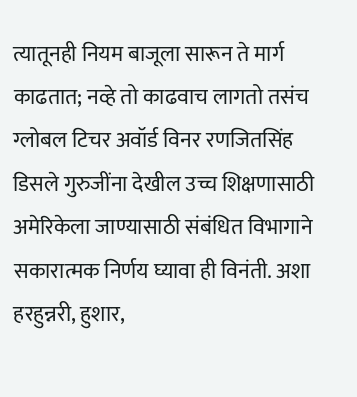त्यातूनही नियम बाजूला सारून ते मार्ग काढतात; नव्हे तो काढवाच लागतो तसंच ग्लोबल टिचर अवॉर्ड विनर रणजितसिंह डिसले गुरुजींना देखील उच्च शिक्षणासाठी अमेरिकेला जाण्यासाठी संबंधित विभागाने सकारात्मक निर्णय घ्यावा ही विनंती. अशा हरहुन्नरी, हुशार,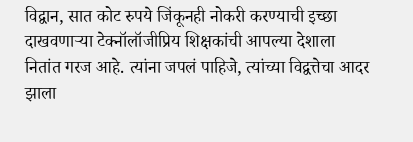विद्वान, सात कोट रुपये जिंकूनही नोकरी करण्याची इच्छा दाखवणाऱ्या टेक्नॉलॉजीप्रिय शिक्षकांची आपल्या देशाला नितांत गरज आहे. त्यांना जपलं पाहिजे, त्यांच्या विद्वत्तेचा आदर झाला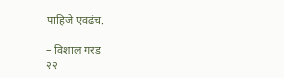पाहिजे एवढंच.

– विशाल गरड
२२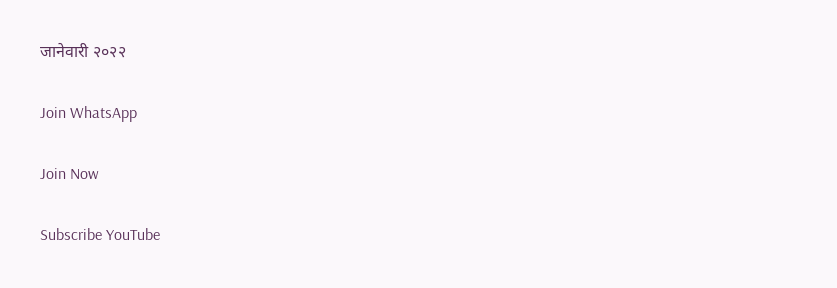जानेवारी २०२२

Join WhatsApp

Join Now

Subscribe YouTube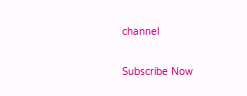channel

Subscribe Now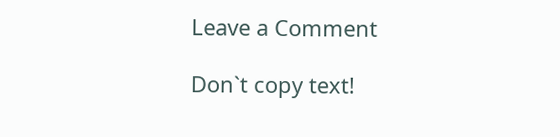Leave a Comment

Don`t copy text!